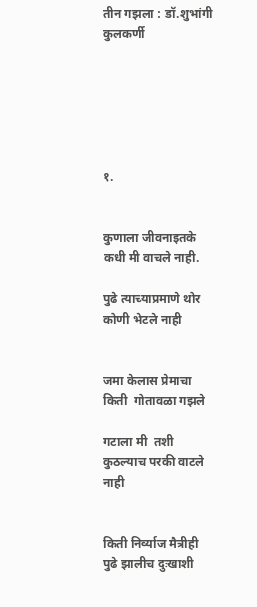तीन गझला : डॉ.शुभांगी कुलकर्णी






१.


कुणाला जीवनाइतके कधी मी वाचले नाही.

पुढे त्याच्याप्रमाणे थोर कोणी भेटले नाही


जमा केलास प्रेमाचा किती  गोतावळा गझले

गटाला मी  तशी कुठल्याच परकी वाटले नाही


किती निर्व्याज मैत्रीही पुढे झालीच दुःखाशी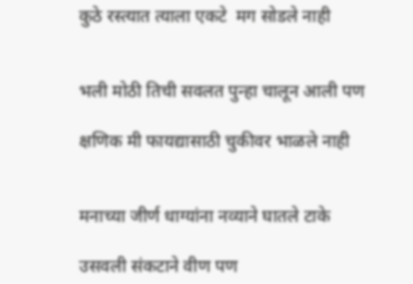कुठे रस्त्यात त्याला एकटे  मग सोडले नाही


भली मोठी तिची सवलत पुन्हा चालून आली पण

क्षणिक मी फायद्यासाठी चुकीवर भाळले नाही


मनाच्या जीर्ण धाग्यांना नव्याने घातले टाके

उसवली संकटाने वीण पण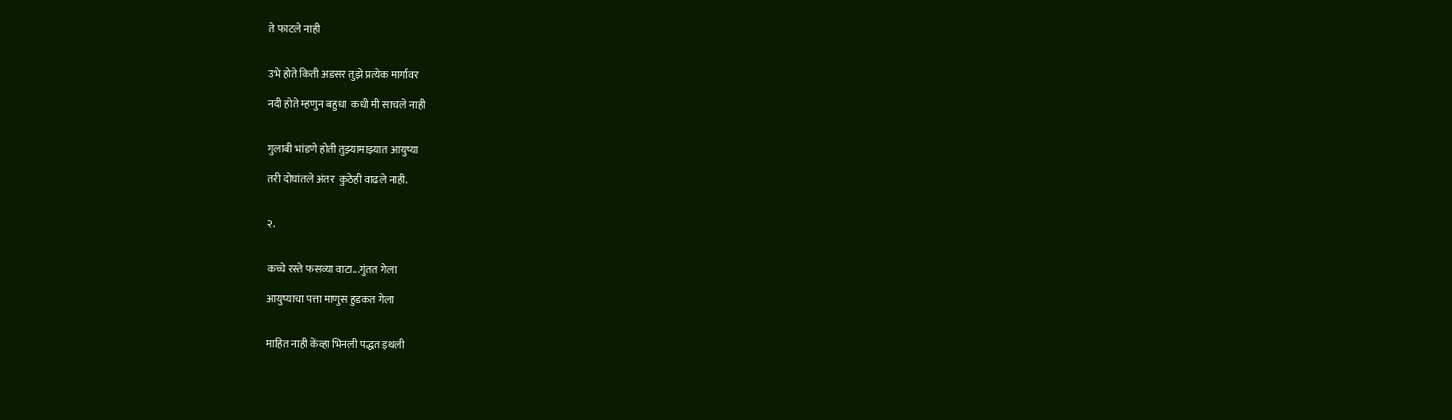ते फाटले नाही


उभे होते किती अडसर तुझे प्रत्येक मार्गावर

नदी होते म्हणुन बहुधा  कधी मी साचले नाही


गुलाबी भांडणे होती तुझ्यामाझ्यात आयुष्या

तरी दोघांतले अंतर  कुठेही वाढले नाही.


२.


कच्चे रस्ते फसव्या वाटा...गुंतत गेला

आयुष्याचा पत्ता माणुस हुडकत गेला


माहित नाही केंव्हा भिनली पद्धत इथली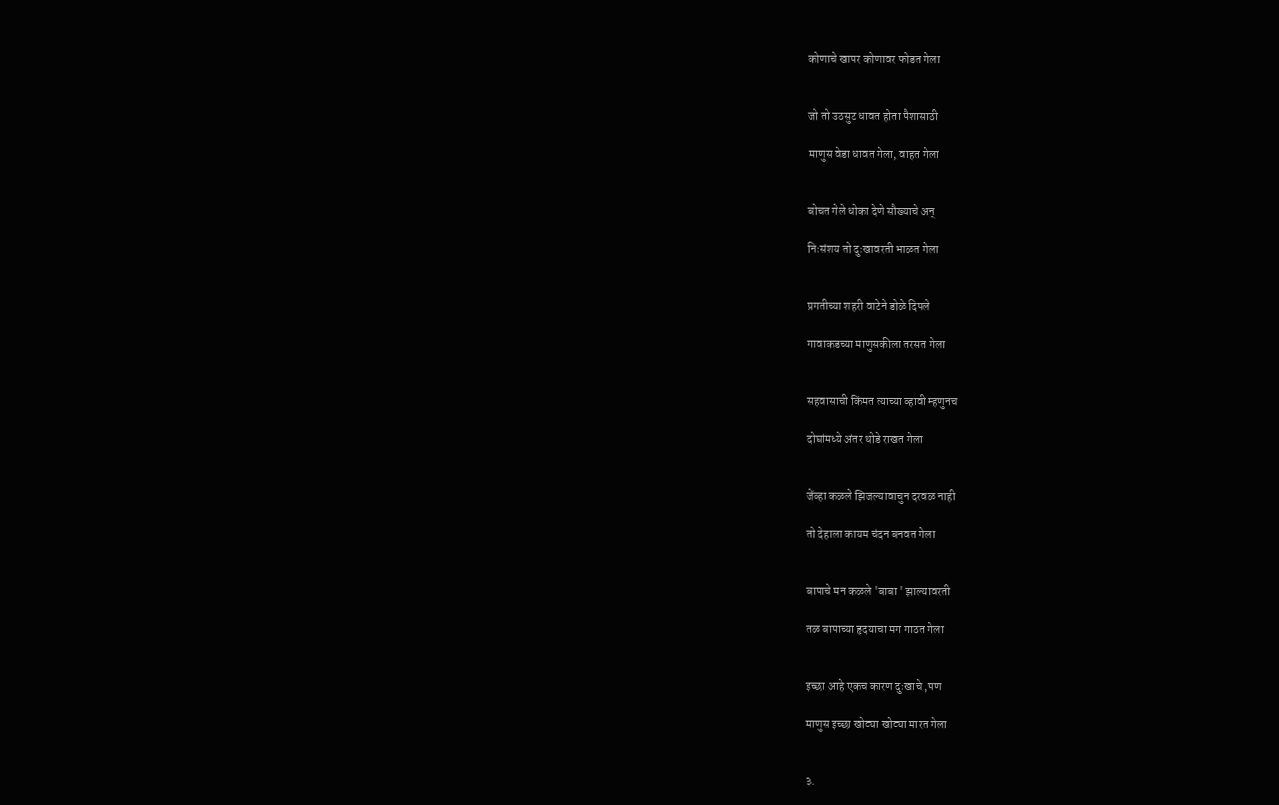कोणाचे खापर कोणावर फोडत गेला


जो तो उठसुट धावत होता पैशासाठी

माणुस वेडा धावत गेला, वाहत गेला


बोचत गेले धोका देणे सौख्याचे अन्

निःसंशय तो दुःखावरती भाळत गेला


प्रगतीच्या शहरी वाटेने डोळे दिपले

गावाकडच्या माणुसकीला तरसत गेला


सहवासाची किंमत त्याच्या व्हावी म्हणुनच

दोघांमध्ये अंतर थोडे राखत गेला


जेंव्हा कळले झिजल्यावाचुन दरवळ नाही

तो देहाला कायम चंदन बनवत गेला


बापाचे मन कळले 'बाबा ' झाल्यावरती

तळ बापाच्या हृदयाचा मग गाठत गेला


इच्छा आहे एकच कारण दुःखाचे ,पण

माणुस इच्छा खोट्या खोट्या मारत गेला


३.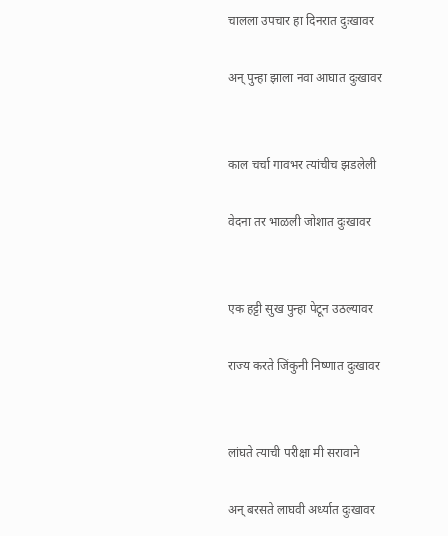चालला उपचार हा दिनरात दुःखावर

अन् पुन्हा झाला नवा आघात दुःखावर


काल चर्चा गावभर त्यांचीच झडलेली

वेदना तर भाळली जोशात दुःखावर


एक हट्टी सुख पुन्हा पेटून उठल्यावर

राज्य करते जिंकुनी निष्णात दुःखावर


लांघते त्याची परीक्षा मी सरावाने

अन् बरसते लाघवी अर्ध्यात दुःखावर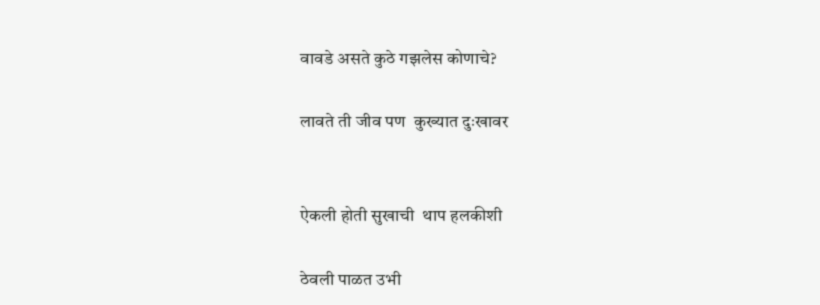वावडे असते कुठे गझलेस कोणाचे?

लावते ती जीव पण  कुख्यात दुःखावर


ऐकली होती सुखाची  थाप हलकीशी

ठेवली पाळत उभी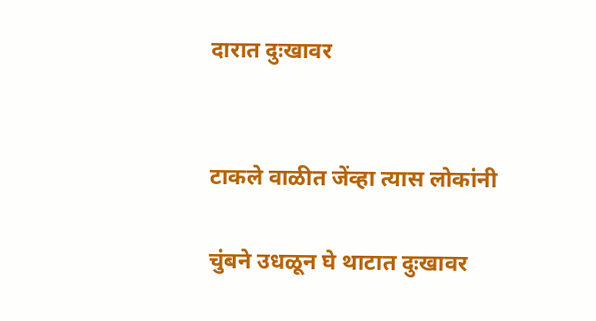दारात दुःखावर


टाकले वाळीत जेंव्हा त्यास लोकांनी

चुंबने उधळून घे थाटात दुःखावर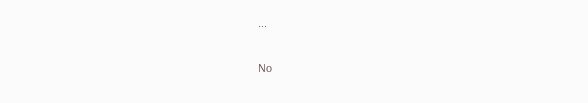...

No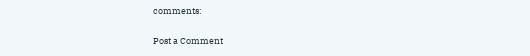comments:

Post a Comment